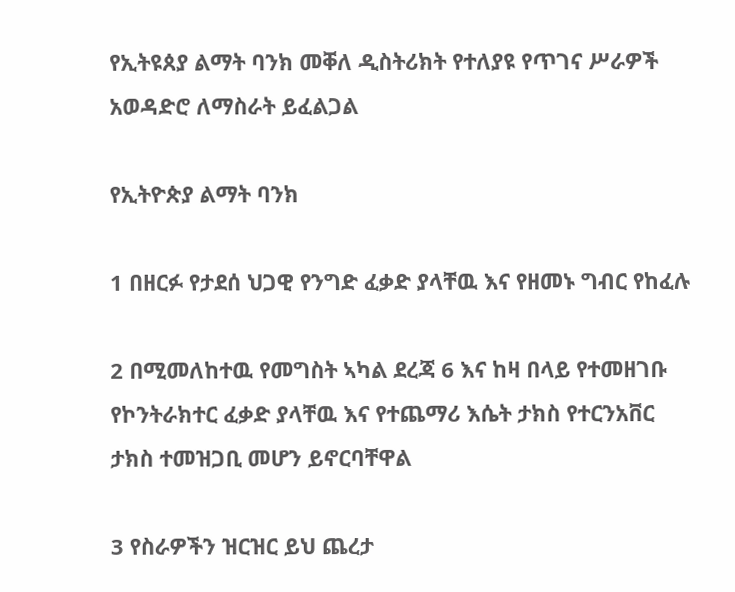የኢትዩጰያ ልማት ባንክ መቐለ ዲስትሪክት የተለያዩ የጥገና ሥራዎች አወዳድሮ ለማስራት ይፈልጋል

የኢትዮጵያ ልማት ባንክ

1 በዘርፉ የታደሰ ህጋዊ የንግድ ፈቃድ ያላቸዉ እና የዘመኑ ግብር የከፈሉ

2 በሚመለከተዉ የመግስት ኣካል ደረጃ 6 እና ከዛ በላይ የተመዘገቡ የኮንትራክተር ፈቃድ ያላቸዉ እና የተጨማሪ እሴት ታክስ የተርንአቨር ታክስ ተመዝጋቢ መሆን ይኖርባቸዋል

3 የስራዎችን ዝርዝር ይህ ጨረታ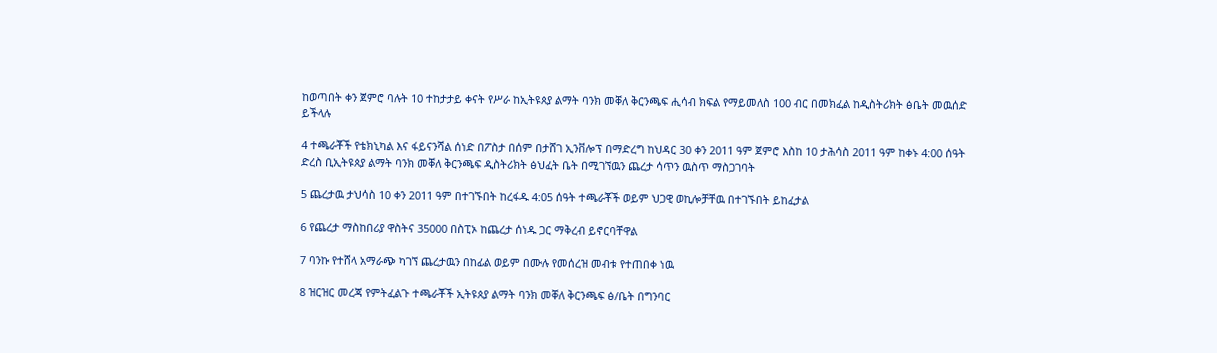ከወጣበት ቀን ጀምሮ ባሉት 10 ተከታታይ ቀናት የሥራ ከኢትዩጰያ ልማት ባንክ መቐለ ቅርንጫፍ ሒሳብ ክፍል የማይመለስ 100 ብር በመክፈል ከዲስትሪክት ፅቤት መዉሰድ ይችላሉ

4 ተጫራቾች የቴክኒካል እና ፋይናንሻል ሰነድ በፖስታ በሰም በታሸገ ኢንቨሎፕ በማድረግ ከህዳር 30 ቀን 2011 ዓም ጀምሮ እስከ 10 ታሕሳስ 2011 ዓም ከቀኑ 4:00 ሰዓት ድረስ ቢኢትዩጰያ ልማት ባንክ መቐለ ቅርንጫፍ ዲስትሪክት ፅህፈት ቤት በሚገኘዉን ጨረታ ሳጥን ዉስጥ ማስጋገባት

5 ጨረታዉ ታህሳስ 10 ቀን 2011 ዓም በተገኙበት ከረፋዱ 4:05 ሰዓት ተጫራቾች ወይም ህጋዊ ወኪሎቻቸዉ በተገኙበት ይከፈታል

6 የጨረታ ማስከበሪያ ዋስትና 35000 በስፒኦ ከጨረታ ሰነዱ ጋር ማቅረብ ይኖርባቸዋል

7 ባንኩ የተሸላ አማራጭ ካገኘ ጨረታዉን በከፊል ወይም በሙሉ የመሰረዝ መብቱ የተጠበቀ ነዉ

8 ዝርዝር መረጃ የምትፈልጉ ተጫራቾች ኢትዩጰያ ልማት ባንክ መቐለ ቅርንጫፍ ፅ/ቤት በግንባር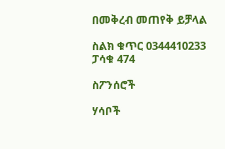በመቅረብ መጠየቅ ይቻላል

ስልክ ቁጥር 0344410233 ፓሳቁ 474

ስፖንሰሮች

ሃሳቦች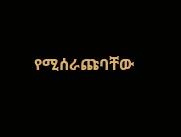የሚሰራጩባቸው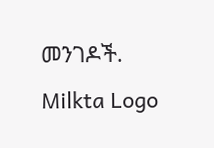መንገዶች.
Milkta Logo